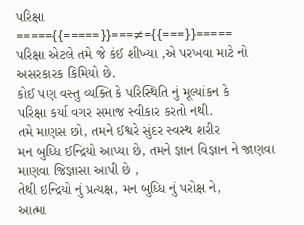પરિક્ષા
====={{=====}}===≠={{===}}=====
પરિક્ષા એટલે તમે જે કંઈ શીખ્યા ,એ પરખવા માટે નો અસરકારક કિમિયો છે.
કોઈ પણ વસ્તુ વ્યક્તિ કે પરિસ્થિતિ નું મૂલ્યાંકન કે
પરિક્ષા કર્યા વગર સમાજ સ્વીકાર કરતો નથી.
તમે માણસ છો, તમને ઈશ્વરે સુંદર સ્વસ્થ શરીર
મન બુધ્ધિ ઈન્દ્રિયો આપ્યા છે, તમને જ્ઞાન વિજ્ઞાન ને જાણવા માણવા જિજ્ઞાસા આપી છે ,
તેથી ઇન્દ્રિયો નું પ્રત્યક્ષ, મન બુધ્ધિ નું પરોક્ષ ને,
આત્મા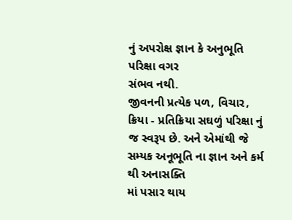નું અપરોક્ષ જ્ઞાન કે અનુભૂતિ પરિક્ષા વગર
સંભવ નથી.
જીવનની પ્રત્યેક પળ, વિચાર, ક્રિયા - પ્રતિક્રિયા સઘળું પરિક્ષા નું જ સ્વરૂપ છે. અને એમાંથી જે
સમ્યક અનૂભૂતિ ના જ્ઞાન અને કર્મ થી અનાસક્તિ
માં પસાર થાય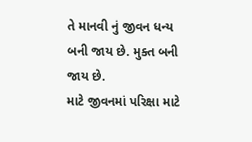તે માનવી નું જીવન ધન્ય બની જાય છે. મુક્ત બની જાય છે.
માટે જીવનમાં પરિક્ષા માટે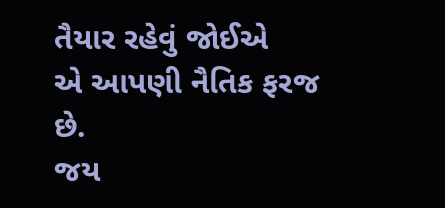તૈયાર રહેવું જોઈએ
એ આપણી નૈતિક ફરજ છે.
જય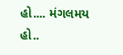હો.... મંગલમય હો..